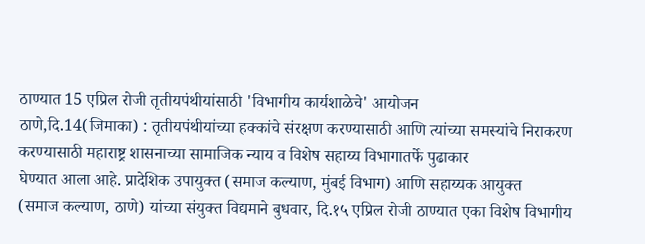ठाण्यात 15 एप्रिल रोजी तृतीयपंथीयांसाठी 'विभागीय कार्यशाळेचे' आयोजन
ठाणे,दि.14(जिमाका) : तृतीयपंथीयांच्या हक्कांचे संरक्षण करण्यासाठी आणि त्यांच्या समस्यांचे निराकरण
करण्यासाठी महाराष्ट्र शासनाच्या सामाजिक न्याय व विशेष सहाय्य विभागातर्फे पुढाकार
घेण्यात आला आहे. प्रादेशिक उपायुक्त (समाज कल्याण, मुंबई विभाग) आणि सहाय्यक आयुक्त
(समाज कल्याण, ठाणे) यांच्या संयुक्त विद्यमाने बुधवार, दि.१५ एप्रिल रोजी ठाण्यात एका विशेष विभागीय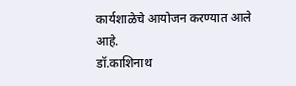कार्यशाळेचे आयोजन करण्यात आले आहे.
डॉ.काशिनाथ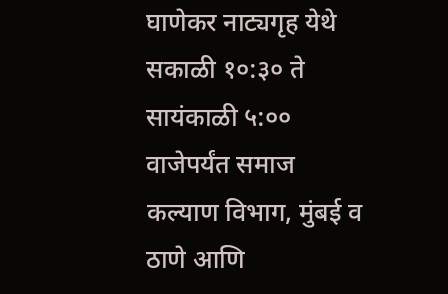घाणेकर नाट्यगृह येथे सकाळी १०:३० ते सायंकाळी ५:०० वाजेपर्यंत समाज कल्याण विभाग, मुंबई व ठाणे आणि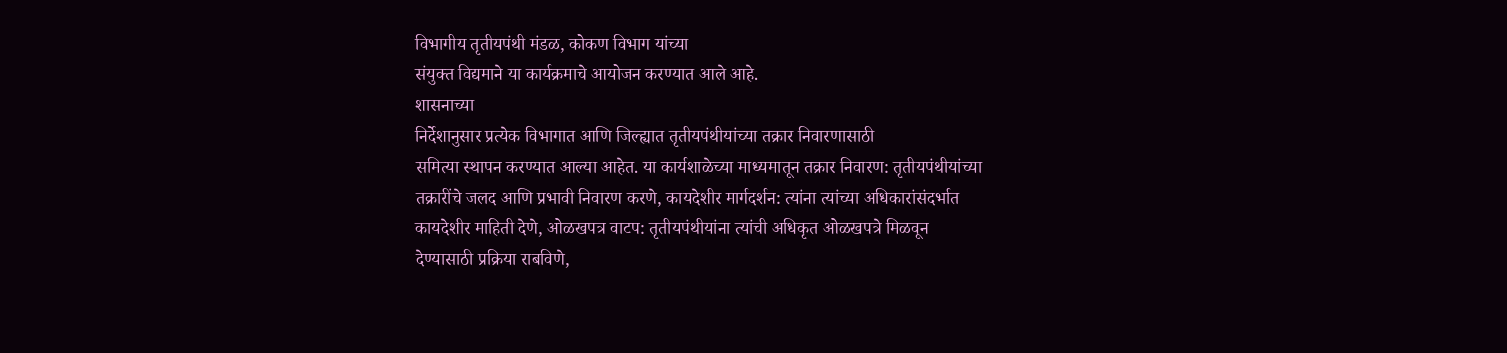विभागीय तृतीयपंथी मंडळ, कोकण विभाग यांच्या
संयुक्त विद्यमाने या कार्यक्रमाचे आयोजन करण्यात आले आहे.
शासनाच्या
निर्देशानुसार प्रत्येक विभागात आणि जिल्ह्यात तृतीयपंथीयांच्या तक्रार निवारणासाठी
समित्या स्थापन करण्यात आल्या आहेत. या कार्यशाळेच्या माध्यमातून तक्रार निवारण: तृतीयपंथीयांच्या
तक्रारींचे जलद आणि प्रभावी निवारण करणे, कायदेशीर मार्गदर्शन: त्यांना त्यांच्या अधिकारांसंदर्भात
कायदेशीर माहिती देणे, ओळखपत्र वाटप: तृतीयपंथीयांना त्यांची अधिकृत ओळखपत्रे मिळवून
देण्यासाठी प्रक्रिया राबविणे,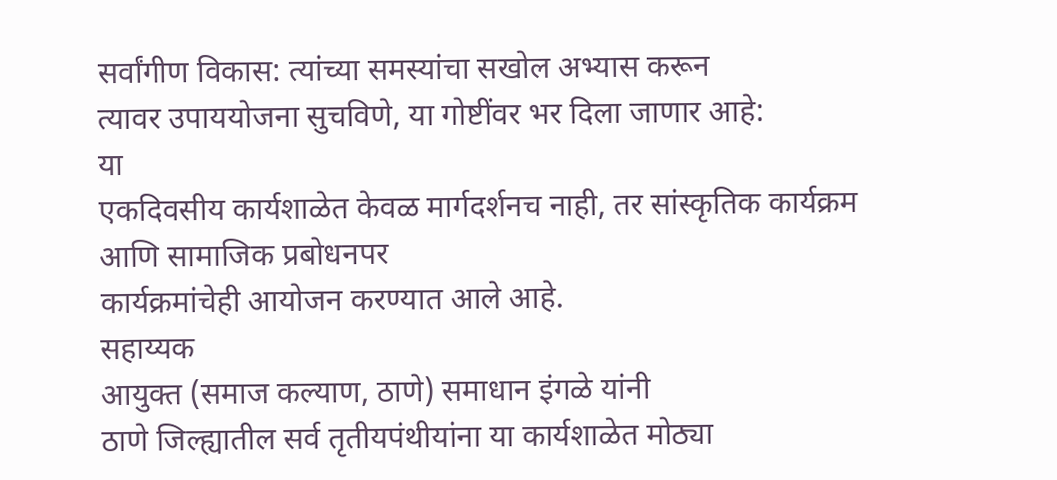सर्वांगीण विकास: त्यांच्या समस्यांचा सखोल अभ्यास करून
त्यावर उपाययोजना सुचविणे, या गोष्टींवर भर दिला जाणार आहे:
या
एकदिवसीय कार्यशाळेत केवळ मार्गदर्शनच नाही, तर सांस्कृतिक कार्यक्रम आणि सामाजिक प्रबोधनपर
कार्यक्रमांचेही आयोजन करण्यात आले आहे.
सहाय्यक
आयुक्त (समाज कल्याण, ठाणे) समाधान इंगळे यांनी
ठाणे जिल्ह्यातील सर्व तृतीयपंथीयांना या कार्यशाळेत मोठ्या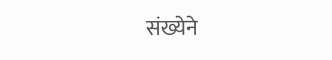संख्येने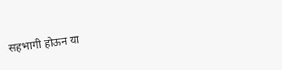सहभागी होऊन या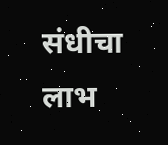संधीचा लाभ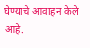घेण्याचे आवाहन केले आहे.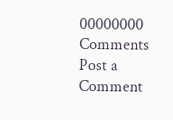00000000
Comments
Post a Comment